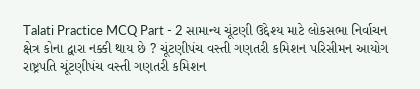Talati Practice MCQ Part - 2 સામાન્ય ચૂંટણી ઉદ્દેશ્ય માટે લોકસભા નિર્વાચન ક્ષેત્ર કોના દ્વારા નક્કી થાય છે ? ચૂંટણીપંચ વસ્તી ગણતરી કમિશન પરિસીમન આયોગ રાષ્ટ્રપતિ ચૂંટણીપંચ વસ્તી ગણતરી કમિશન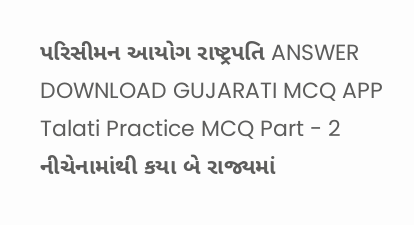પરિસીમન આયોગ રાષ્ટ્રપતિ ANSWER DOWNLOAD GUJARATI MCQ APP
Talati Practice MCQ Part - 2 નીચેનામાંથી કયા બે રાજ્યમાં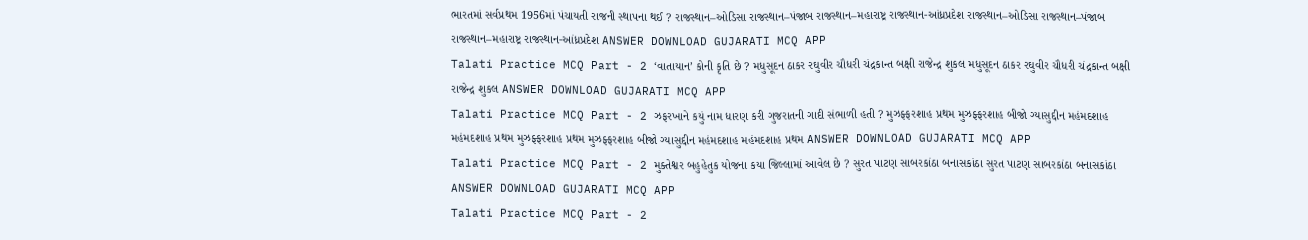ભારતમાં સર્વપ્રથમ 1956માં પંચાયતી રાજની સ્થાપના થઈ ? રાજસ્થાન–ઓડિસા રાજસ્થાન–પંજાબ રાજસ્થાન–મહારાષ્ટ્ર રાજસ્થાન-આંધ્રપ્રદેશ રાજસ્થાન–ઓડિસા રાજસ્થાન–પંજાબ રાજસ્થાન–મહારાષ્ટ્ર રાજસ્થાન-આંધ્રપ્રદેશ ANSWER DOWNLOAD GUJARATI MCQ APP
Talati Practice MCQ Part - 2 ‘વાતાયાન’ કોની કૃતિ છે ? મધુસૂદન ઠાકર રઘુવીર ચૌધરી ચંદ્રકાન્ત બક્ષી રાજેન્દ્ર શુકલ મધુસૂદન ઠાકર રઘુવીર ચૌધરી ચંદ્રકાન્ત બક્ષી રાજેન્દ્ર શુકલ ANSWER DOWNLOAD GUJARATI MCQ APP
Talati Practice MCQ Part - 2 ઝફરખાને કયું નામ ધારણ કરી ગુજરાતની ગાદી સંભાળી હતી ? મુઝફ્ફરશાહ પ્રથમ મુઝફ્ફરશાહ બીજો ગ્યાસુદ્દીન મહંમદશાહ મહંમદશાહ પ્રથમ મુઝફ્ફરશાહ પ્રથમ મુઝફ્ફરશાહ બીજો ગ્યાસુદ્દીન મહંમદશાહ મહંમદશાહ પ્રથમ ANSWER DOWNLOAD GUJARATI MCQ APP
Talati Practice MCQ Part - 2 મુક્તેશ્વર બહુહેતુક યોજના કયા જિલ્લામાં આવેલ છે ? સુરત પાટણ સાબરકાંઠા બનાસકાંઠા સુરત પાટણ સાબરકાંઠા બનાસકાંઠા ANSWER DOWNLOAD GUJARATI MCQ APP
Talati Practice MCQ Part - 2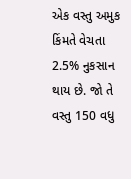એક વસ્તુ અમુક કિંમતે વેચતા 2.5% નુકસાન થાય છે. જો તે વસ્તુ 150 વધુ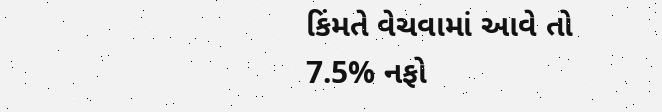કિંમતે વેચવામાં આવે તો 7.5% નફો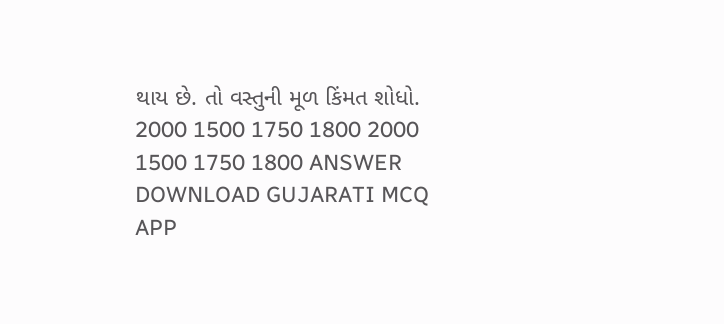થાય છે. તો વસ્તુની મૂળ કિંમત શોધો. 2000 1500 1750 1800 2000 1500 1750 1800 ANSWER DOWNLOAD GUJARATI MCQ APP